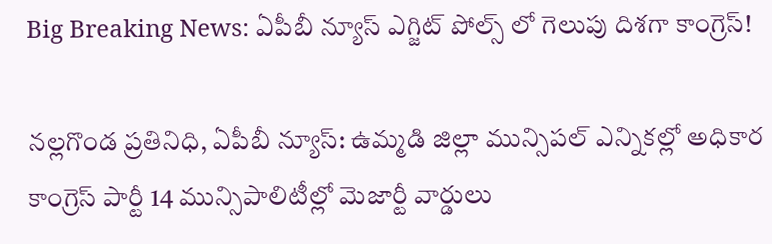Big Breaking News: ఏపీబీ న్యూస్ ఎగ్జిట్ పోల్స్ లో గెలుపు దిశగా కాంగ్రెస్!

నల్లగొండ ప్రతినిధి, ఏపీబీ న్యూస్: ఉమ్మడి జిల్లా మున్సిపల్ ఎన్నికల్లో అధికార కాంగ్రెస్ పార్టీ 14 మున్సిపాలిటీల్లో మెజార్టీ వార్డులు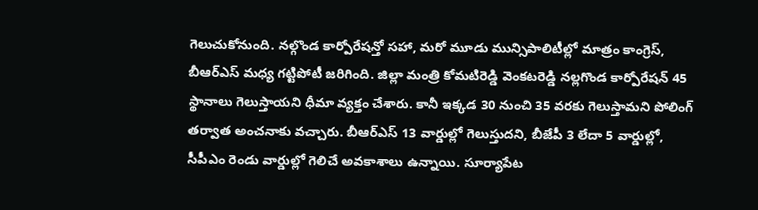గెలుచుకోనుంది. నల్గొండ కార్పోరేషన్తో సహా, మరో మూడు మున్సిపాలిటీల్లో మాత్రం కాంగ్రెస్, బీఆర్ఎస్ మధ్య గట్టిపోటీ జరిగింది. జిల్లా మంత్రి కోమటిరెడ్డి వెంకటరెడ్డి నల్లగొండ కార్పోరేషన్ 45 స్థానాలు గెలుస్తాయని ధీమా వ్యక్తం చేశారు. కానీ ఇక్కడ 30 నుంచి 35 వరకు గెలుస్తామని పోలింగ్ తర్వాత అంచనాకు వచ్చారు. బీఆర్ఎస్ 13 వార్డుల్లో గెలుస్తుదని, బీజేపీ 3 లేదా 5 వార్డుల్లో, సీపీఎం రెండు వార్డుల్లో గెలిచే అవకాశాలు ఉన్నాయి. సూర్యాపేట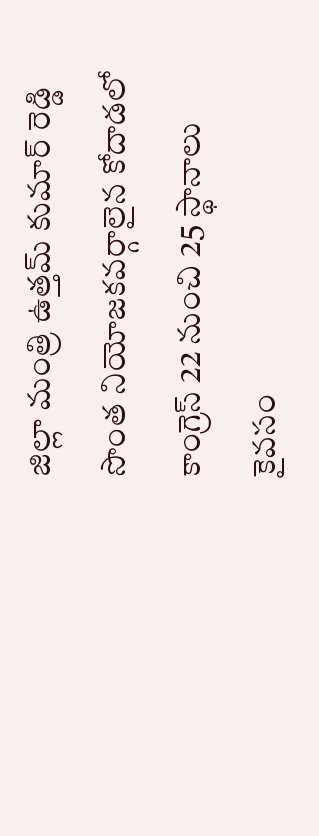జిల్లా మంత్రి ఉత్తమ్ కుమార్ రెడ్డి సొంత నియోజకవర్గాలైన కోదాడలో కాంగ్రెస్ 22 నుంచి 25 స్థానాలు కైవసం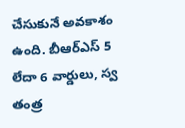చేసుకునే అవకాశం ఉంది. బీఆర్ఎస్ 5 లేదా 6 వార్డులు, స్వ తంత్ర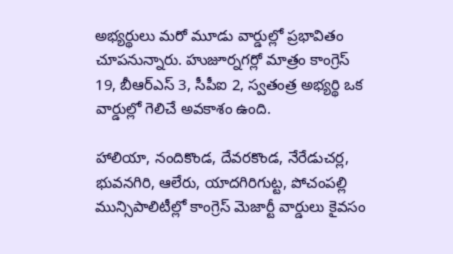అభ్యర్థులు మరో మూడు వార్డుల్లో ప్రభావితం చూపనున్నారు. హుజూర్నగర్లో మాత్రం కాంగ్రెస్ 19, బీఆర్ఎస్ 3, సీపీఐ 2, స్వతంత్ర అభ్యర్థి ఒక వార్డుల్లో గెలిచే అవకాశం ఉంది.

హాలియా, నందికొండ, దేవరకొండ, నేరేడుచర్ల, భువనగిరి, ఆలేరు, యాదగిరిగుట్ట, పోచంపల్లి మున్సిపాలిటీల్లో కాంగ్రెస్ మెజార్టీ వార్డులు కైవసం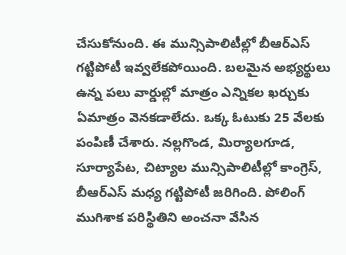చేసుకోనుంది. ఈ మున్సిపాలిటీల్లో బీఆర్ఎస్ గట్టిపోటీ ఇవ్వలేకపోయింది. బలమైన అభ్యర్థులు ఉన్న పలు వార్డుల్లో మాత్రం ఎన్నికల ఖర్చుకు ఏమాత్రం వెనకడాలేదు. ఒక్క ఓటుకు 25 వేలకు పంపిణీ చేశారు. నల్లగొండ, మిర్యాలగూడ, సూర్యాపేట, చిట్యాల మున్సిపాలిటీల్లో కాంగ్రెస్, బీఆర్ఎస్ మధ్య గట్టిపోటీ జరిగింది. పోలింగ్ ముగిశాక పరిస్థితిని అంచనా వేసిన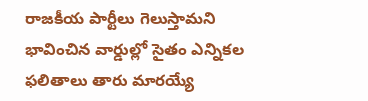రాజకీయ పార్టీలు గెలుస్తామని భావించిన వార్డుల్లో సైతం ఎన్నికల ఫలితాలు తారు మారయ్యే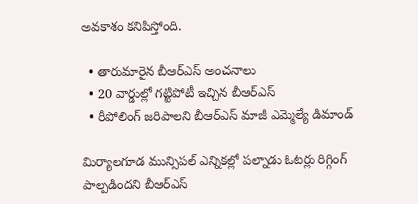అవకాశం కనిపిస్తోంది.

  • తారుమారైన బీఆర్ఎస్ అంచనాలు
  • 20 వార్డుల్లో గట్టిపోటీ ఇచ్చిన బీఆర్ఎస్
  • రీపోలింగ్ జరిపాలని బీఆర్ఎస్ మాజీ ఎమ్మెల్యే డిమాండ్

మిర్యాలగూడ మున్సిపల్ ఎన్నికల్లో పల్నాడు ఓటర్లు రిగ్గింగ్ పాల్పడిందని బీఆర్ఎస్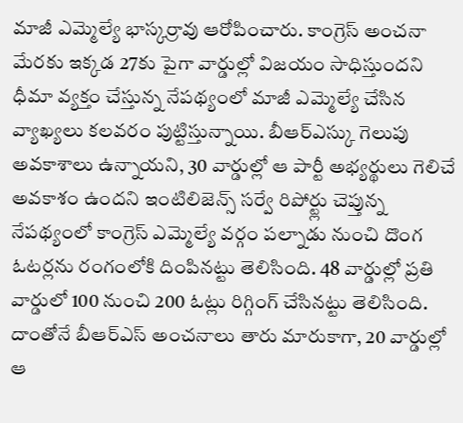మాజీ ఎమ్మెల్యే భాస్కర్రావు ఆరోపించారు. కాంగ్రెస్ అంచనా మేరకు ఇక్కడ 27కు పైగా వార్డుల్లో విజయం సాధిస్తుందని ధీమా వ్యక్తం చేస్తున్న నేపథ్యంలో మాజీ ఎమ్మెల్యే చేసిన వ్యాఖ్యలు కలవరం పుట్టిస్తున్నాయి. బీఆర్ఎస్కు గెలుపు అవకాశాలు ఉన్నాయని, 30 వార్డుల్లో ఆ పార్టీ అభ్యర్థులు గెలిచే అవకాశం ఉందని ఇంటిలిజెన్స్ సర్వే రిపోర్ట్లు చెప్తున్న నేపథ్యంలో కాంగ్రెస్ ఎమ్మెల్యే వర్గం పల్నాడు నుంచి దొంగ ఓటర్లను రంగంలోకి దింపినట్టు తెలిసింది. 48 వార్డుల్లో ప్రతి వార్డులో 100 నుంచి 200 ఓట్లు రిగ్గింగ్ చేసినట్టు తెలిసింది. దాంతోనే బీఆర్ఎస్ అంచనాలు తారు మారుకాగా, 20 వార్డుల్లో ఆ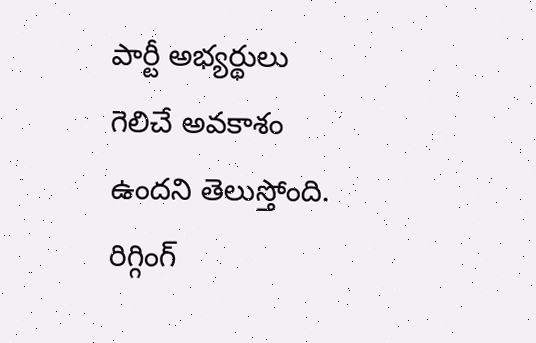పార్టీ అభ్యర్థులు గెలిచే అవకాశం ఉందని తెలుస్తోంది. రిగ్గింగ్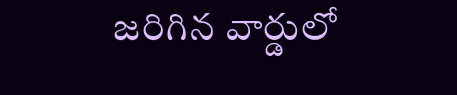జరిగిన వార్డులో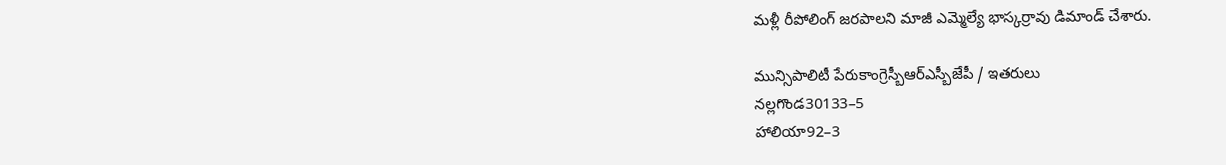మళ్లీ రీపోలింగ్ జరపాలని మాజీ ఎమ్మెల్యే భాస్కర్రావు డిమాండ్ చేశారు.

మున్సిపాలిటీ పేరుకాంగ్రెస్బీఆర్ఎస్బీజేపీ / ఇతరులు
నల్లగొండ30133–5
హాలియా92–3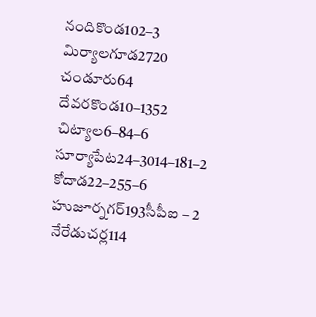నందికొండ102–3
మిర్యాలగూడ2720
చండూరు64
దేవరకొండ10–1352
చిట్యాల6–84–6
సూర్యాపేట24–3014–181–2
కోదాడ22–255–6
హుజూర్నగర్193సీపీఐ – 2
నేరేడుచర్ల114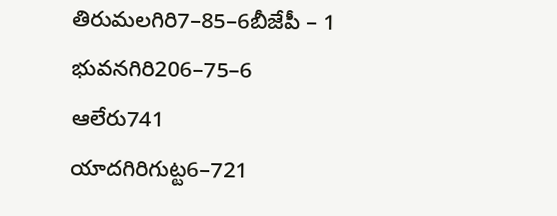తిరుమలగిరి7–85–6బీజేపీ – 1
భువనగిరి206–75–6
ఆలేరు741
యాదగిరిగుట్ట6–721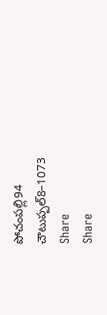పోచంపల్లి94
చౌటుప్పల్8–1073
Share
Share